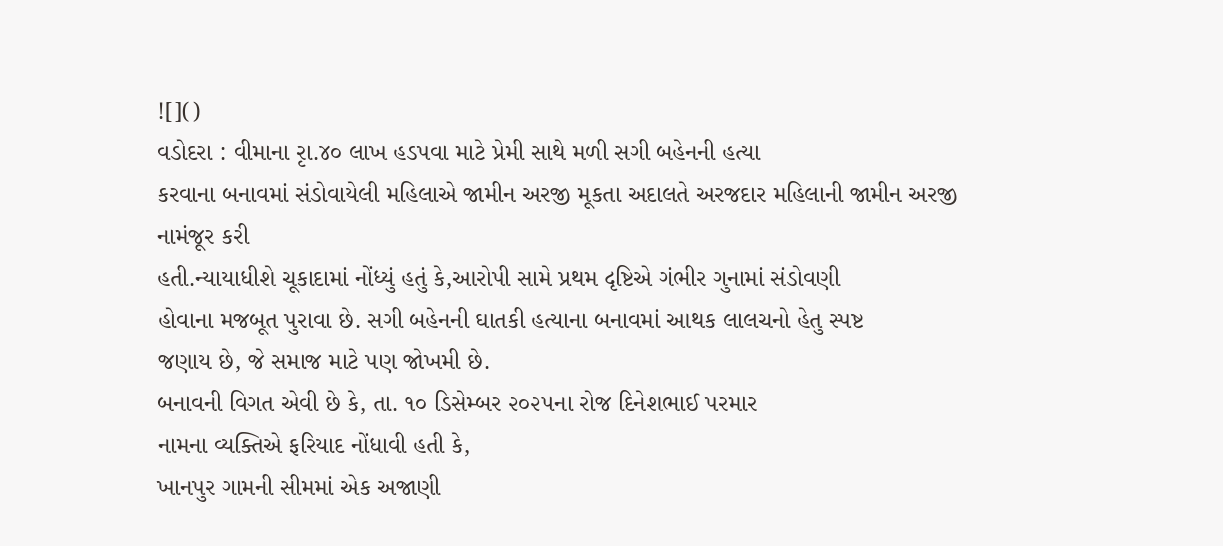![]()
વડોદરા : વીમાના રૃા.૪૦ લાખ હડપવા માટે પ્રેમી સાથે મળી સગી બહેનની હત્યા
કરવાના બનાવમાં સંડોવાયેલી મહિલાએ જામીન અરજી મૂકતા અદાલતે અરજદાર મહિલાની જામીન અરજી નામંજૂર કરી
હતી.ન્યાયાધીશે ચૂકાદામાં નોંધ્યું હતું કે,આરોપી સામે પ્રથમ દૃષ્ટિએ ગંભીર ગુનામાં સંડોવણી
હોવાના મજબૂત પુરાવા છે. સગી બહેનની ઘાતકી હત્યાના બનાવમાં આથક લાલચનો હેતુ સ્પષ્ટ
જણાય છે, જે સમાજ માટે પણ જોખમી છે.
બનાવની વિગત એવી છે કે, તા. ૧૦ ડિસેમ્બર ૨૦૨૫ના રોજ દિનેશભાઈ પરમાર
નામના વ્યક્તિએ ફરિયાદ નોંધાવી હતી કે,
ખાનપુર ગામની સીમમાં એક અજાણી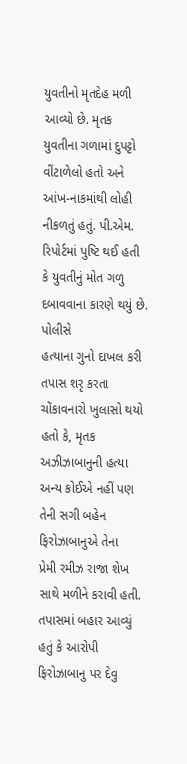યુવતીનો મૃતદેહ મળી આવ્યો છે. મૃતક
યુવતીના ગળામાં દુપટ્ટો વીંટાળેલો હતો અને આંખ-નાકમાંથી લોહી નીકળતું હતું. પી.એમ.
રિપોર્ટમાં પુષ્ટિ થઈ હતી કે યુવતીનું મોત ગળુ દબાવવાના કારણે થયું છે. પોલીસે
હત્યાના ગુનો દાખલ કરી તપાસ શરૃ કરતા ચોંકાવનારો ખુલાસો થયો હતો કે, મૃતક અઝીઝાબાનુની હત્યા અન્ય કોઈએ નહીં પણ તેની સગી બહેન ફિરોઝાબાનુએ તેના
પ્રેમી રમીઝ રાજા શેખ સાથે મળીને કરાવી હતી.
તપાસમાં બહાર આવ્યું હતું કે આરોપી ફિરોઝાબાનુ પર દેવુ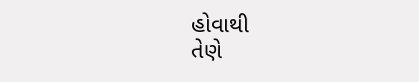હોવાથી
તેણે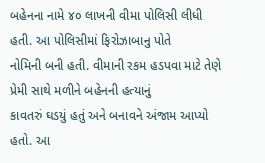બહેનના નામે ૪૦ લાખની વીમા પોલિસી લીધી હતી. આ પોલિસીમાં ફિરોઝાબાનુ પોતે
નોમિની બની હતી. વીમાની રકમ હડપવા માટે તેણે પ્રેમી સાથે મળીને બહેનની હત્યાનું
કાવતરું ઘડયું હતું અને બનાવને અંજામ આપ્યો હતો. આ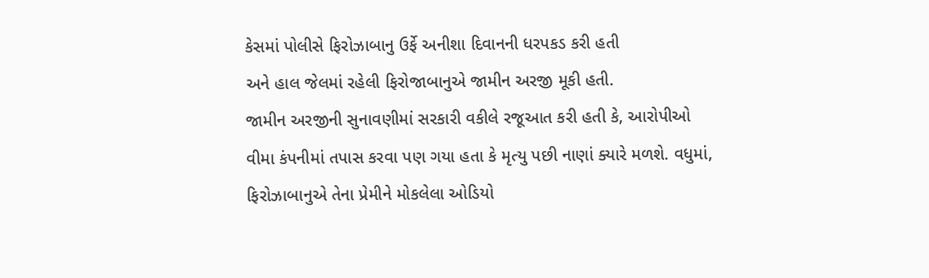કેસમાં પોલીસે ફિરોઝાબાનુ ઉર્ફે અનીશા દિવાનની ધરપકડ કરી હતી
અને હાલ જેલમાં રહેલી ફિરોજાબાનુએ જામીન અરજી મૂકી હતી.
જામીન અરજીની સુનાવણીમાં સરકારી વકીલે રજૂઆત કરી હતી કે, આરોપીઓ
વીમા કંપનીમાં તપાસ કરવા પણ ગયા હતા કે મૃત્યુ પછી નાણાં ક્યારે મળશે. વધુમાં,
ફિરોઝાબાનુએ તેના પ્રેમીને મોકલેલા ઓડિયો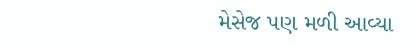મેસેજ પણ મળી આવ્યા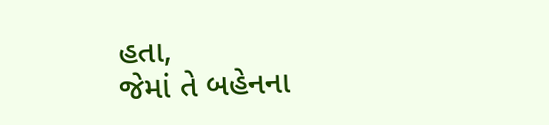હતા,
જેમાં તે બહેનના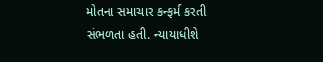મોતના સમાચાર કન્ફર્મ કરતી સંભળતા હતી. ન્યાયાધીશે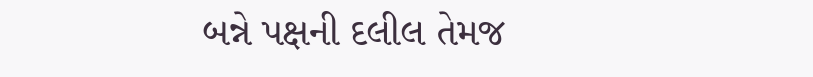બન્ને પક્ષની દલીલ તેમજ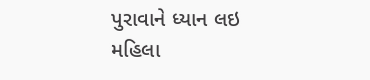પુરાવાને ધ્યાન લઇ મહિલા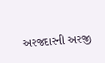અરજદારની અરજી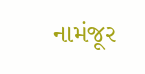નામંજૂર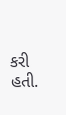કરી હતી.